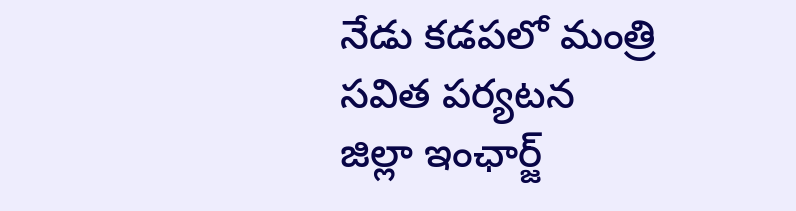నేడు కడపలో మంత్రి సవిత పర్యటన
జిల్లా ఇంఛార్జ్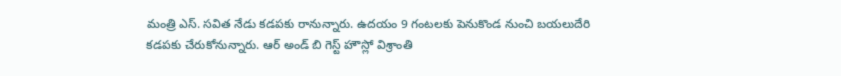మంత్రి ఎస్. సవిత నేడు కడపకు రానున్నారు. ఉదయం 9 గంటలకు పెనుకొండ నుంచి బయలుదేరి కడపకు చేరుకోనున్నారు. ఆర్ అండ్ బి గెస్ట్ హౌస్లో విశ్రాంతి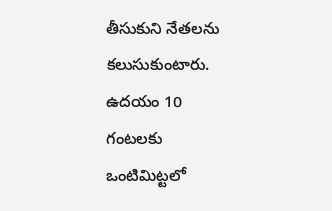తీసుకుని నేతలను కలుసుకుంటారు. ఉదయం 10 గంటలకు ఒంటిమిట్టలో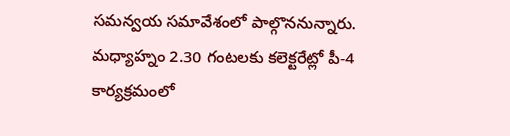సమన్వయ సమావేశంలో పాల్గొననున్నారు. మధ్యాహ్నం 2.30 గంటలకు కలెక్టరేట్లో పీ-4 కార్యక్రమంలో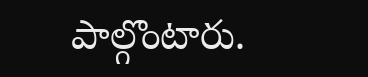పాల్గొంటారు.